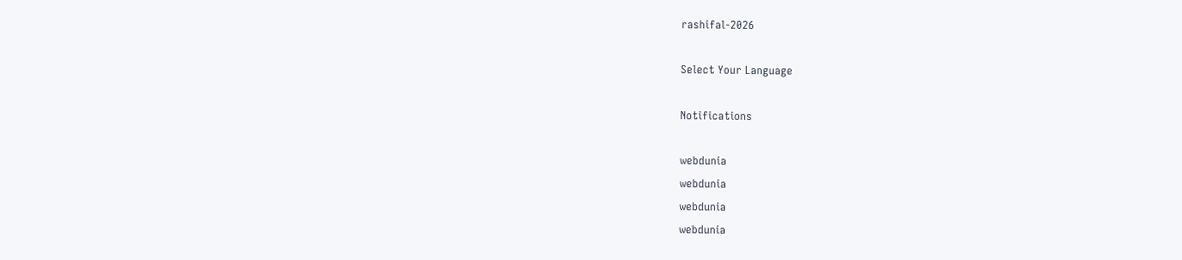rashifal-2026

Select Your Language

Notifications

webdunia
webdunia
webdunia
webdunia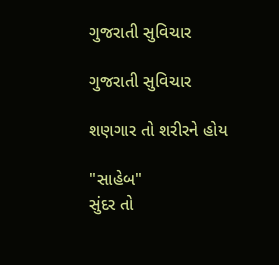ગુજરાતી સુવિચાર

ગુજરાતી સુવિચાર

શણગાર તો શરીરને હોય

"સાહેબ"
સુંદર તો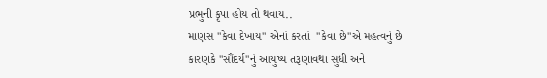પ્રભુની કૃપા હોય તો થવાય..
માણસ "કેવા દેખાય" એનાં કરતાં  "કેવા છે"એ મહત્વનું છે
કારણકે "સૌંદર્ય"નું આયુષ્ય તરૂણાવથા સુધી અને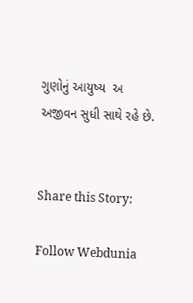ગુણોનું આયુષ્ય  અ અજીવન સુધી સાથે રહે છે.


Share this Story:

Follow Webdunia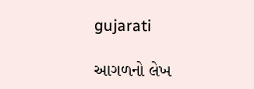gujarati

આગળનો લેખ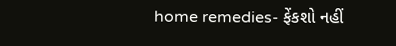home remedies- ફેંકશો નહીં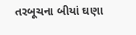તરબૂચના બીયાં ઘણા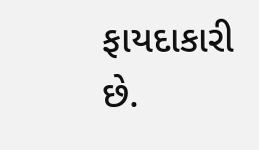ફાયદાકારી છે.